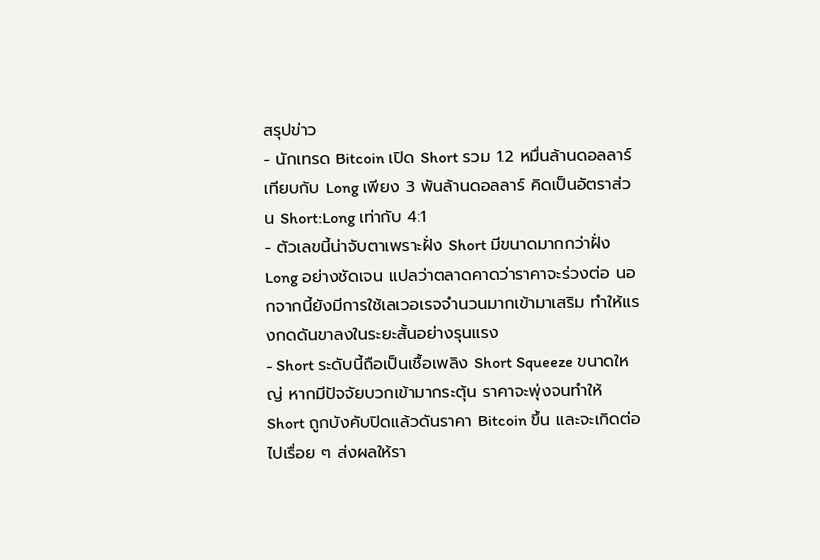สรุปข่าว
- นักเทรด Bitcoin เปิด Short รวม 1.2 หมื่นล้านดอลลาร์ เทียบกับ Long เพียง 3 พันล้านดอลลาร์ คิดเป็นอัตราส่วน Short:Long เท่ากับ 4:1
- ตัวเลขนี้น่าจับตาเพราะฝั่ง Short มีขนาดมากกว่าฝั่ง Long อย่างชัดเจน แปลว่าตลาดคาดว่าราคาจะร่วงต่อ นอกจากนี้ยังมีการใช้เลเวอเรจจำนวนมากเข้ามาเสริม ทำให้แรงกดดันขาลงในระยะสั้นอย่างรุนแรง
- Short ระดับนี้ถือเป็นเชื้อเพลิง Short Squeeze ขนาดใหญ่ หากมีปัจจัยบวกเข้ามากระตุ้น ราคาจะพุ่งจนทำให้ Short ถูกบังคับปิดแล้วดันราคา Bitcoin ขึ้น และจะเกิดต่อไปเรื่อย ๆ ส่งผลให้รา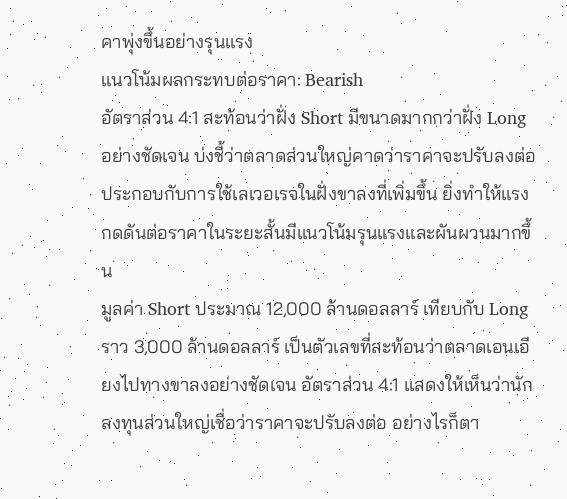คาพุ่งขึ้นอย่างรุนแรง
แนวโน้มผลกระทบต่อราคา: Bearish
อัตราส่วน 4:1 สะท้อนว่าฝั่ง Short มีขนาดมากกว่าฝั่ง Long อย่างชัดเจน บ่งชี้ว่าตลาดส่วนใหญ่คาดว่าราคาจะปรับลงต่อ ประกอบกับการใช้เลเวอเรจในฝั่งขาลงที่เพิ่มขึ้น ยิ่งทำให้แรงกดดันต่อราคาในระยะสั้นมีแนวโน้มรุนแรงและผันผวนมากขึ้น
มูลค่า Short ประมาณ 12,000 ล้านดอลลาร์ เทียบกับ Long ราว 3,000 ล้านดอลลาร์ เป็นตัวเลขที่สะท้อนว่าตลาดเอนเอียงไปทางขาลงอย่างชัดเจน อัตราส่วน 4:1 แสดงให้เห็นว่านักลงทุนส่วนใหญ่เชื่อว่าราคาจะปรับลงต่อ อย่างไรก็ตา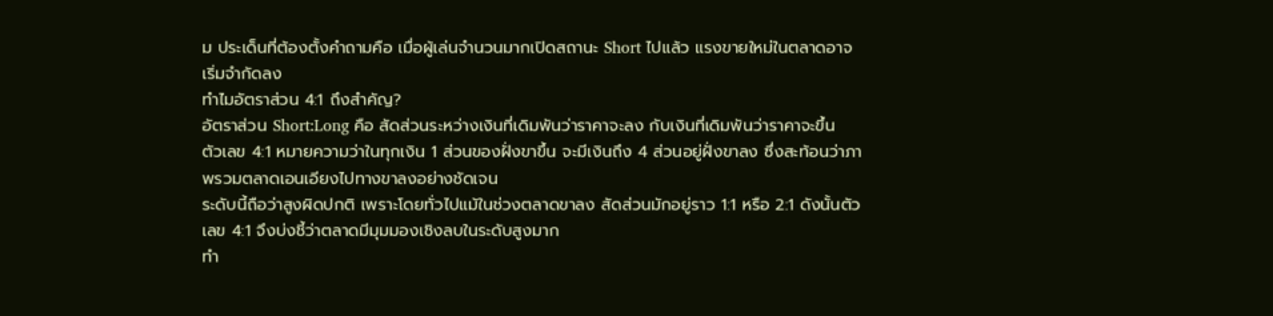ม ประเด็นที่ต้องตั้งคำถามคือ เมื่อผู้เล่นจำนวนมากเปิดสถานะ Short ไปแล้ว แรงขายใหม่ในตลาดอาจเริ่มจำกัดลง
ทำไมอัตราส่วน 4:1 ถึงสำคัญ?
อัตราส่วน Short:Long คือ สัดส่วนระหว่างเงินที่เดิมพันว่าราคาจะลง กับเงินที่เดิมพันว่าราคาจะขึ้น
ตัวเลข 4:1 หมายความว่าในทุกเงิน 1 ส่วนของฝั่งขาขึ้น จะมีเงินถึง 4 ส่วนอยู่ฝั่งขาลง ซึ่งสะท้อนว่าภาพรวมตลาดเอนเอียงไปทางขาลงอย่างชัดเจน
ระดับนี้ถือว่าสูงผิดปกติ เพราะโดยทั่วไปแม้ในช่วงตลาดขาลง สัดส่วนมักอยู่ราว 1:1 หรือ 2:1 ดังนั้นตัวเลข 4:1 จึงบ่งชี้ว่าตลาดมีมุมมองเชิงลบในระดับสูงมาก
ทำ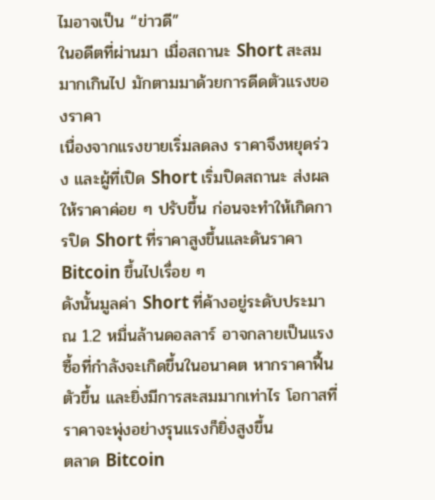ไมอาจเป็น “ข่าวดี”
ในอดีตที่ผ่านมา เมื่อสถานะ Short สะสมมากเกินไป มักตามมาด้วยการดีดตัวแรงของราคา
เนื่องจากแรงขายเริ่มลดลง ราคาจึงหยุดร่วง และผู้ที่เปิด Short เริ่มปิดสถานะ ส่งผลให้ราคาค่อย ๆ ปรับขึ้น ก่อนจะทำให้เกิดการปิด Short ที่ราคาสูงขึ้นและดันราคา Bitcoin ขึ้นไปเรื่อย ๆ
ดังนั้นมูลค่า Short ที่ค้างอยู่ระดับประมาณ 1.2 หมื่นล้านดอลลาร์ อาจกลายเป็นแรงซื้อที่กำลังจะเกิดขึ้นในอนาคต หากราคาฟื้นตัวขึ้น และยิ่งมีการสะสมมากเท่าไร โอกาสที่ราคาจะพุ่งอย่างรุนแรงก็ยิ่งสูงขึ้น
ตลาด Bitcoin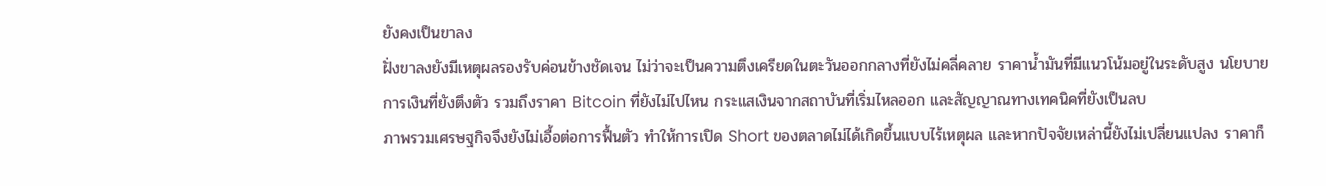ยังคงเป็นขาลง
ฝั่งขาลงยังมีเหตุผลรองรับค่อนข้างชัดเจน ไม่ว่าจะเป็นความตึงเครียดในตะวันออกกลางที่ยังไม่คลี่คลาย ราคาน้ำมันที่มีแนวโน้มอยู่ในระดับสูง นโยบายการเงินที่ยังตึงตัว รวมถึงราคา Bitcoin ที่ยังไม่ไปไหน กระแสเงินจากสถาบันที่เริ่มไหลออก และสัญญาณทางเทคนิคที่ยังเป็นลบ
ภาพรวมเศรษฐกิจจึงยังไม่เอื้อต่อการฟื้นตัว ทำให้การเปิด Short ของตลาดไม่ได้เกิดขึ้นแบบไร้เหตุผล และหากปัจจัยเหล่านี้ยังไม่เปลี่ยนแปลง ราคาก็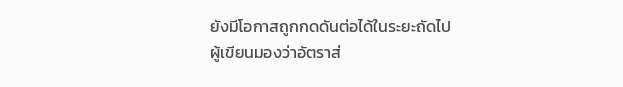ยังมีโอกาสถูกกดดันต่อได้ในระยะถัดไป
ผู้เขียนมองว่าอัตราส่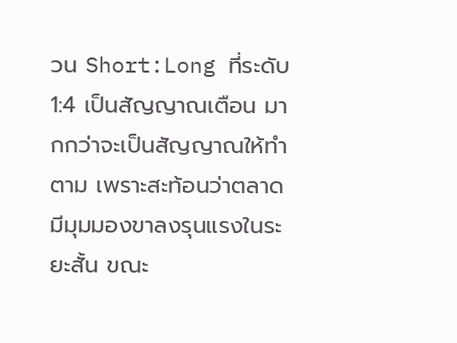วน Short:Long ที่ระดับ 1:4 เป็นสัญญาณเตือน มากกว่าจะเป็นสัญญาณให้ทำตาม เพราะสะท้อนว่าตลาดมีมุมมองขาลงรุนแรงในระยะสั้น ขณะ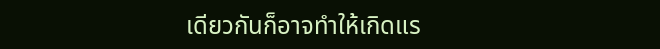เดียวกันก็อาจทำให้เกิดแร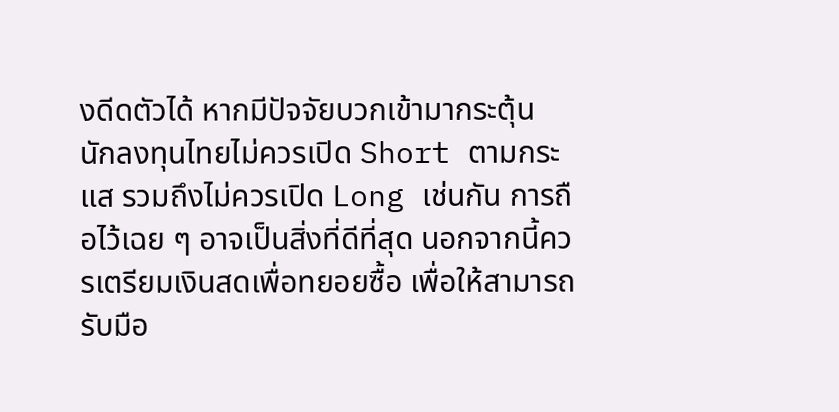งดีดตัวได้ หากมีปัจจัยบวกเข้ามากระตุ้น
นักลงทุนไทยไม่ควรเปิด Short ตามกระแส รวมถึงไม่ควรเปิด Long เช่นกัน การถือไว้เฉย ๆ อาจเป็นสิ่งที่ดีที่สุด นอกจากนี้ควรเตรียมเงินสดเพื่อทยอยซื้อ เพื่อให้สามารถรับมือ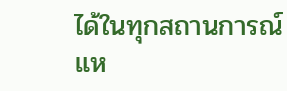ได้ในทุกสถานการณ์
แห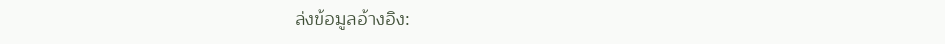ล่งข้อมูลอ้างอิง: